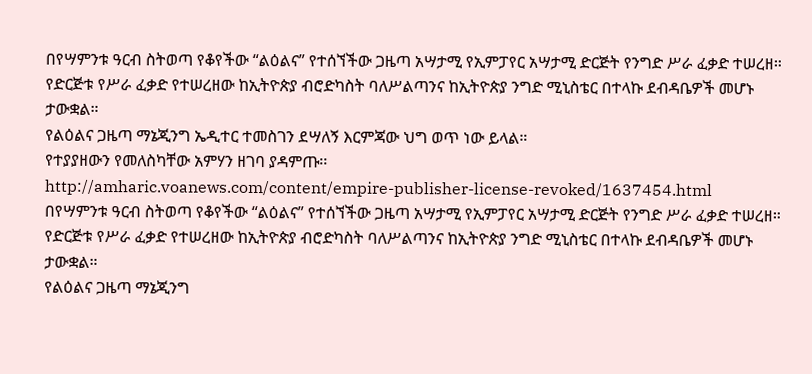በየሣምንቱ ዓርብ ስትወጣ የቆየችው “ልዕልና” የተሰኘችው ጋዜጣ አሣታሚ የኢምፓየር አሣታሚ ድርጅት የንግድ ሥራ ፈቃድ ተሠረዘ።
የድርጅቱ የሥራ ፈቃድ የተሠረዘው ከኢትዮጵያ ብሮድካስት ባለሥልጣንና ከኢትዮጵያ ንግድ ሚኒስቴር በተላኩ ደብዳቤዎች መሆኑ ታውቋል።
የልዕልና ጋዜጣ ማኔጂንግ ኤዲተር ተመስገን ደሣለኝ እርምጃው ህግ ወጥ ነው ይላል።
የተያያዘውን የመለስካቸው አምሃን ዘገባ ያዳምጡ፡፡
http://amharic.voanews.com/content/empire-publisher-license-revoked/1637454.html
በየሣምንቱ ዓርብ ስትወጣ የቆየችው “ልዕልና” የተሰኘችው ጋዜጣ አሣታሚ የኢምፓየር አሣታሚ ድርጅት የንግድ ሥራ ፈቃድ ተሠረዘ።
የድርጅቱ የሥራ ፈቃድ የተሠረዘው ከኢትዮጵያ ብሮድካስት ባለሥልጣንና ከኢትዮጵያ ንግድ ሚኒስቴር በተላኩ ደብዳቤዎች መሆኑ ታውቋል።
የልዕልና ጋዜጣ ማኔጂንግ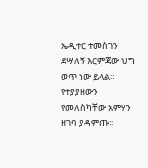ኤዲተር ተመስገን ደሣለኝ እርምጃው ህግ ወጥ ነው ይላል።
የተያያዘውን የመለስካቸው አምሃን ዘገባ ያዳምጡ፡፡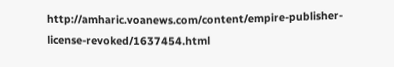http://amharic.voanews.com/content/empire-publisher-license-revoked/1637454.html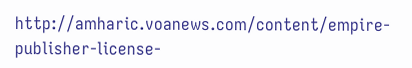http://amharic.voanews.com/content/empire-publisher-license-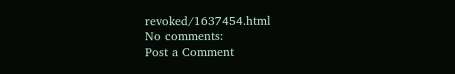revoked/1637454.html
No comments:
Post a Comment